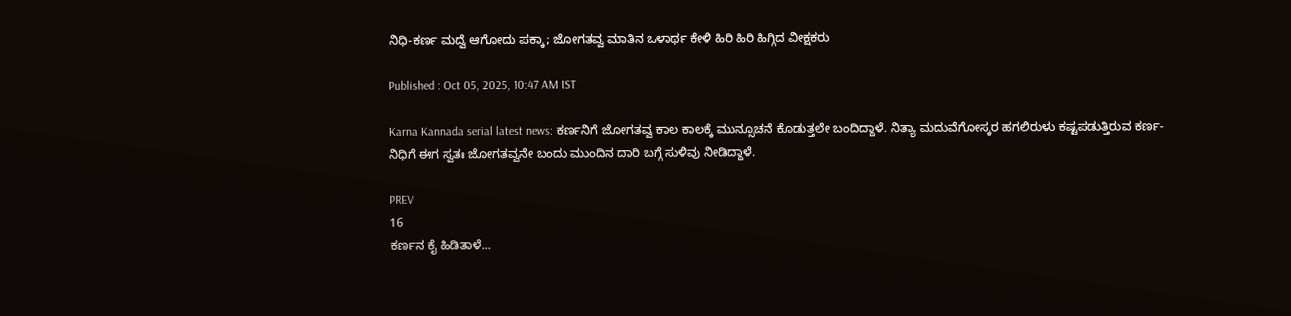ನಿಧಿ-ಕರ್ಣ ಮದ್ವೆ ಆಗೋದು ಪಕ್ಕಾ; ಜೋಗತವ್ವ ಮಾತಿನ ಒಳಾರ್ಥ ಕೇಳಿ ಹಿರಿ ಹಿರಿ ಹಿಗ್ಗಿದ ವೀಕ್ಷಕರು

Published : Oct 05, 2025, 10:47 AM IST

Karna Kannada serial latest news: ಕರ್ಣನಿಗೆ ಜೋಗತವ್ವ ಕಾಲ ಕಾಲಕ್ಕೆ ಮುನ್ಸೂಚನೆ ಕೊಡುತ್ತಲೇ ಬಂದಿದ್ದಾಳೆ. ನಿತ್ಯಾ ಮದುವೆಗೋಸ್ಕರ ಹಗಲಿರುಳು ಕಷ್ಟಪಡುತ್ತಿರುವ ಕರ್ಣ-ನಿಧಿಗೆ ಈಗ ಸ್ವತಃ ಜೋಗತವ್ವನೇ ಬಂದು ಮುಂದಿನ ದಾರಿ ಬಗ್ಗೆ ಸುಳಿವು ನೀಡಿದ್ದಾಳೆ.

PREV
16
ಕರ್ಣನ ಕೈ ಹಿಡಿತಾಳೆ...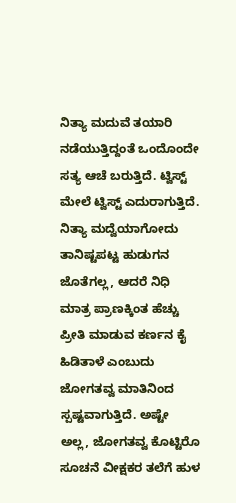ನಿತ್ಯಾ ಮದುವೆ ತಯಾರಿ ನಡೆಯುತ್ತಿದ್ದಂತೆ ಒಂದೊಂದೇ ಸತ್ಯ ಆಚೆ ಬರುತ್ತಿದೆ. ಟ್ವಿಸ್ಟ್‌ ಮೇಲೆ ಟ್ವಿಸ್ಟ್ ಎದುರಾಗುತ್ತಿದೆ. ನಿತ್ಯಾ ಮದ್ವೆಯಾಗೋದು ತಾನಿಷ್ಟಪಟ್ಟ ಹುಡುಗನ ಜೊತೆಗಲ್ಲ, ಆದರೆ ನಿಧಿ ಮಾತ್ರ ಪ್ರಾಣಕ್ಕಿಂತ ಹೆಚ್ಚು ಪ್ರೀತಿ ಮಾಡುವ ಕರ್ಣನ ಕೈ ಹಿಡಿತಾಳೆ ಎಂಬುದು ಜೋಗತವ್ವ ಮಾತಿನಿಂದ ಸ್ಪಷ್ಟವಾಗುತ್ತಿದೆ. ಅಷ್ಟೇ ಅಲ್ಲ, ಜೋಗತವ್ವ ಕೊಟ್ಟಿರೊ ಸೂಚನೆ ವೀಕ್ಷಕರ ತಲೆಗೆ ಹುಳ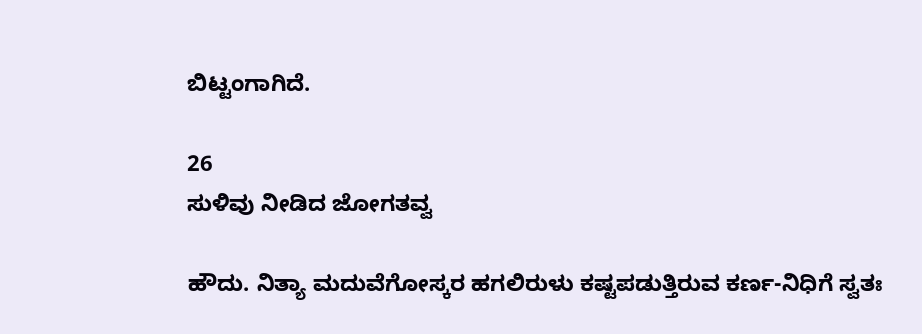ಬಿಟ್ಟಂಗಾಗಿದೆ.

26
ಸುಳಿವು ನೀಡಿದ ಜೋಗತವ್ವ

ಹೌದು. ನಿತ್ಯಾ ಮದುವೆಗೋಸ್ಕರ ಹಗಲಿರುಳು ಕಷ್ಟಪಡುತ್ತಿರುವ ಕರ್ಣ-ನಿಧಿಗೆ ಸ್ವತಃ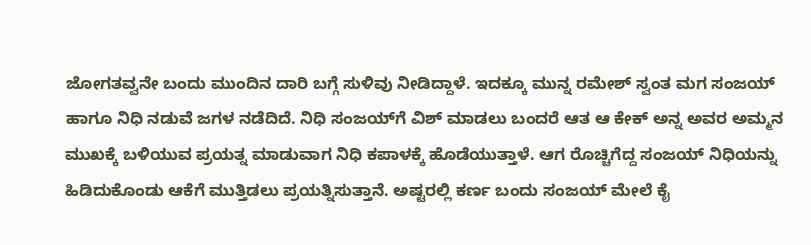ಜೋಗತವ್ವನೇ ಬಂದು ಮುಂದಿನ ದಾರಿ ಬಗ್ಗೆ ಸುಳಿವು ನೀಡಿದ್ದಾಳೆ. ಇದಕ್ಕೂ ಮುನ್ನ ರಮೇಶ್ ಸ್ವಂತ ಮಗ ಸಂಜಯ್‌ ಹಾಗೂ ನಿಧಿ ನಡುವೆ ಜಗಳ ನಡೆದಿದೆ. ನಿಧಿ ಸಂಜಯ್‌ಗೆ ವಿಶ್ ಮಾಡಲು ಬಂದರೆ ಆತ ಆ ಕೇಕ್‌ ಅನ್ನ ಅವರ ಅಮ್ಮನ ಮುಖಕ್ಕೆ ಬಳಿಯುವ ಪ್ರಯತ್ನ ಮಾಡುವಾಗ ನಿಧಿ ಕಪಾಳಕ್ಕೆ ಹೊಡೆಯುತ್ತಾಳೆ. ಆಗ ರೊಚ್ಚಿಗೆದ್ದ ಸಂಜಯ್ ನಿಧಿಯನ್ನು ಹಿಡಿದುಕೊಂಡು ಆಕೆಗೆ ಮುತ್ತಿಡಲು ಪ್ರಯತ್ನಿಸುತ್ತಾನೆ. ಅಷ್ಟರಲ್ಲಿ ಕರ್ಣ ಬಂದು ಸಂಜಯ್ ಮೇಲೆ ಕೈ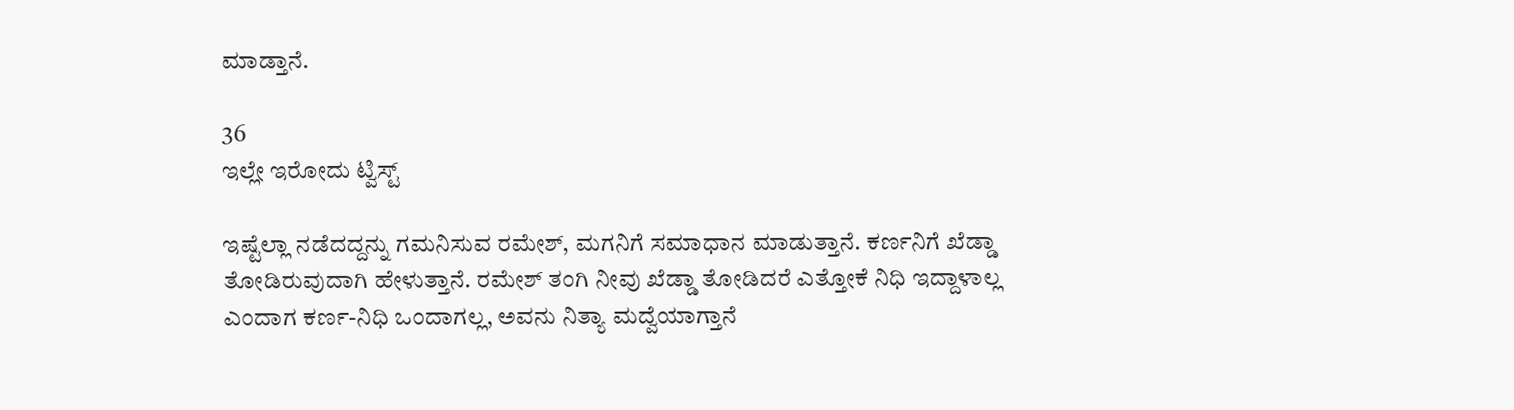ಮಾಡ್ತಾನೆ.

36
ಇಲ್ಲೇ ಇರೋದು ಟ್ವಿಸ್ಟ್

ಇಷ್ಟೆಲ್ಲಾ ನಡೆದದ್ದನ್ನು ಗಮನಿಸುವ ರಮೇಶ್, ಮಗನಿಗೆ ಸಮಾಧಾನ ಮಾಡುತ್ತಾನೆ. ಕರ್ಣನಿಗೆ ಖೆಡ್ಡಾ ತೋಡಿರುವುದಾಗಿ ಹೇಳುತ್ತಾನೆ. ರಮೇಶ್ ತಂಗಿ ನೀವು ಖೆಡ್ಡಾ ತೋಡಿದರೆ ಎತ್ತೋಕೆ ನಿಧಿ ಇದ್ದಾಳಾಲ್ಲ ಎಂದಾಗ ಕರ್ಣ-ನಿಧಿ ಒಂದಾಗಲ್ಲ, ಅವನು ನಿತ್ಯಾ ಮದ್ವೆಯಾಗ್ತಾನೆ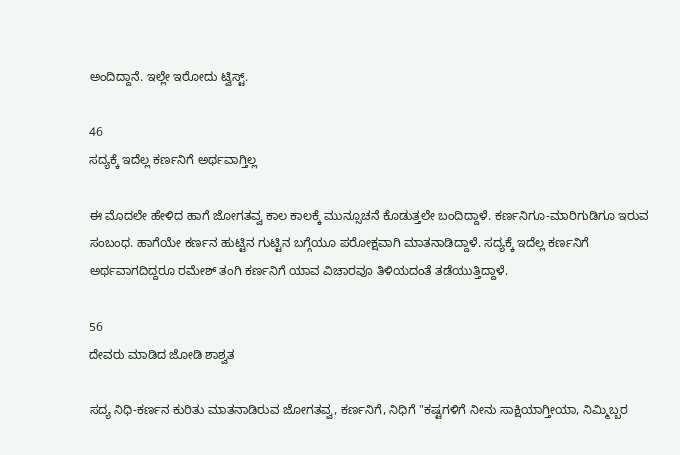ಅಂದಿದ್ದಾನೆ. ಇಲ್ಲೇ ಇರೋದು ಟ್ವಿಸ್ಟ್.

46
ಸದ್ಯಕ್ಕೆ ಇದೆಲ್ಲ ಕರ್ಣನಿಗೆ ಅರ್ಥವಾಗ್ತಿಲ್ಲ

ಈ ಮೊದಲೇ ಹೇಳಿದ ಹಾಗೆ ಜೋಗತವ್ವ ಕಾಲ ಕಾಲಕ್ಕೆ ಮುನ್ಸೂಚನೆ ಕೊಡುತ್ತಲೇ ಬಂದಿದ್ದಾಳೆ. ಕರ್ಣನಿಗೂ-ಮಾರಿಗುಡಿಗೂ ಇರುವ ಸಂಬಂಧ. ಹಾಗೆಯೇ ಕರ್ಣನ ಹುಟ್ಟಿನ ಗುಟ್ಟಿನ ಬಗ್ಗೆಯೂ ಪರೋಕ್ಷವಾಗಿ ಮಾತನಾಡಿದ್ದಾಳೆ. ಸದ್ಯಕ್ಕೆ ಇದೆಲ್ಲ ಕರ್ಣನಿಗೆ ಅರ್ಥವಾಗದಿದ್ದರೂ ರಮೇಶ್ ತಂಗಿ ಕರ್ಣನಿಗೆ ಯಾವ ವಿಚಾರವೂ ತಿಳಿಯದಂತೆ ತಡೆಯುತ್ತಿದ್ದಾಳೆ.

56
ದೇವರು ಮಾಡಿದ ಜೋಡಿ ಶಾಶ್ವತ

ಸದ್ಯ ನಿಧಿ-ಕರ್ಣನ ಕುರಿತು ಮಾತನಾಡಿರುವ ಜೋಗತವ್ವ, ಕರ್ಣನಿಗೆ, ನಿಧಿಗೆ "ಕಷ್ಟಗಳಿಗೆ ನೀನು ಸಾಕ್ಷಿಯಾಗ್ತೀಯಾ, ನಿಮ್ಮಿಬ್ಬರ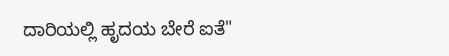ದಾರಿಯಲ್ಲಿ ಹೃದಯ ಬೇರೆ ಐತೆ"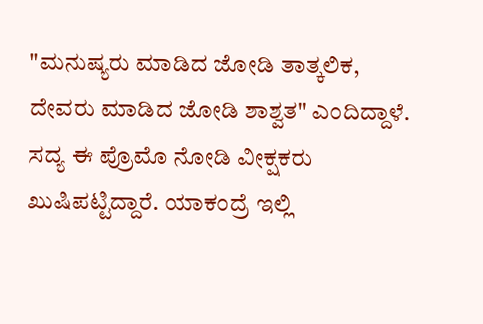"ಮನುಷ್ಯರು ಮಾಡಿದ ಜೋಡಿ ತಾತ್ಕಲಿಕ, ದೇವರು ಮಾಡಿದ ಜೋಡಿ ಶಾಶ್ವತ" ಎಂದಿದ್ದಾಳೆ. ಸದ್ಯ ಈ ಪ್ರೊಮೊ ನೋಡಿ ವೀಕ್ಷಕರು ಖುಷಿಪಟ್ಟಿದ್ದಾರೆ. ಯಾಕಂದ್ರೆ ಇಲ್ಲಿ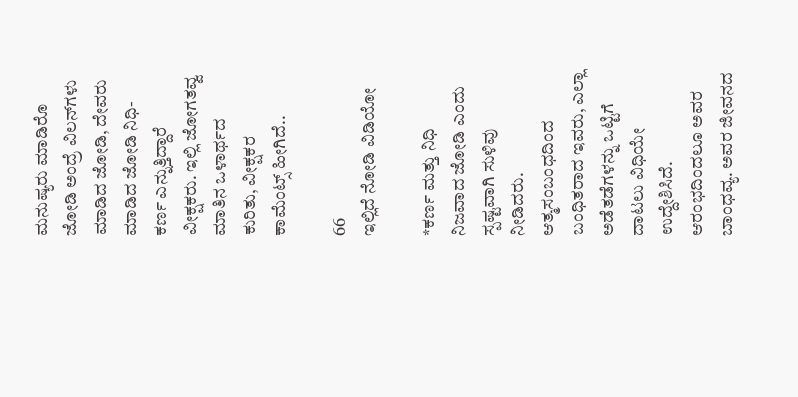ಮನುಷ್ಯರು ಮಾಡಿರೊ ಜೋಡಿ ಅಂದ್ರೆ ವಿಲನ್‌ಗಳು ಮಾಡಿದ ಜೋಡಿ, ದೇವರು ಮಾಡಿದ ಜೋಡಿ ನಿಧಿ-ಕರ್ಣ ಎನ್ನುತ್ತಿದ್ದಾರೆ ವೀಕ್ಷಕರು. ಇಲ್ಲಿ ಜೋಗತವ್ವ ಮಾತಿನ ಒಳಾರ್ಥದ ಕುರಿತು, ವೀಕ್ಷಕರ ಕಾಮೆಂಟ್ಸ್ ಹೀಗಿದೆ..

66
ಇಲ್ಲಿದೆ ನೋಡಿ ವಿಡಿಯೋ

*ಕರ್ಣ ಮತ್ತು ನಿಧಿ ನಿಜವಾದ ಜೋಡಿ ಎಂದು ಸ್ಪಷ್ಟವಾಗಿ ಸುಳಿವು ನೀಡಿದರು. ಆತ್ಮಸಂಬಂಧದಿಂದ ಬಂಧಿತರಾದ ಇವರು, ಎಲ್ಲಾ ಅಡೆತಡೆಗಳನ್ನು ಒಟ್ಟಿಗೆ ದಾಟಲು ವಿಧಿಯೇ ಉದ್ದೇಶಿಸಿದೆ. ಆರಂಭದಿಂದಲೂ ಅವರ ಬಾಂಧವ್ಯ. ಅವರ ಜೀವನದ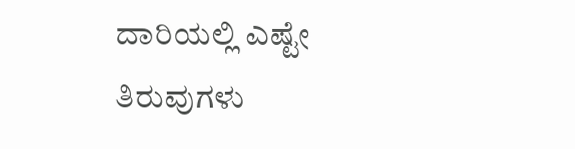ದಾರಿಯಲ್ಲಿ ಎಷ್ಟೇ ತಿರುವುಗಳು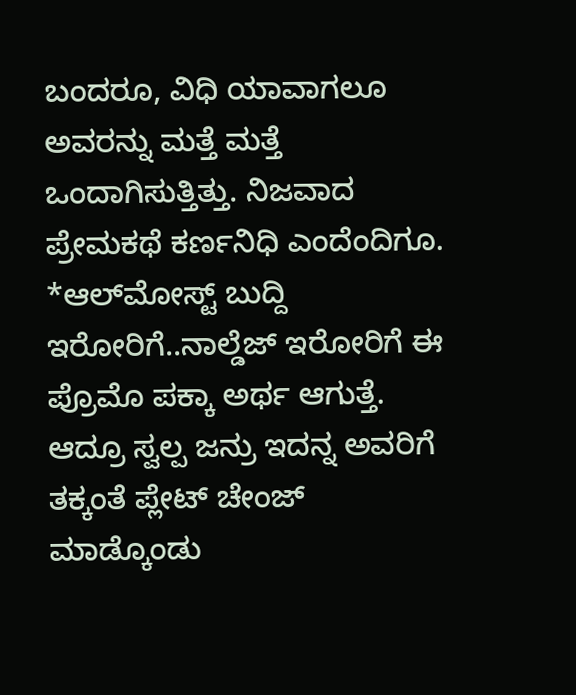ಬಂದರೂ, ವಿಧಿ ಯಾವಾಗಲೂ ಅವರನ್ನು ಮತ್ತೆ ಮತ್ತೆ ಒಂದಾಗಿಸುತ್ತಿತ್ತು. ನಿಜವಾದ ಪ್ರೇಮಕಥೆ ಕರ್ಣನಿಧಿ ಎಂದೆಂದಿಗೂ.
*ಆಲ್‌ಮೋಸ್ಟ್ ಬುದ್ದಿ ಇರೋರಿಗೆ..ನಾಲ್ಡೆಜ್ ಇರೋರಿಗೆ ಈ ಪ್ರೊಮೊ ಪಕ್ಕಾ ಅರ್ಥ ಆಗುತ್ತೆ. ಆದ್ರೂ ಸ್ವಲ್ಪ ಜನ್ರು ಇದನ್ನ ಅವರಿಗೆ ತಕ್ಕಂತೆ ಪ್ಲೇಟ್ ಚೇಂಜ್ ಮಾಡ್ಕೊಂಡು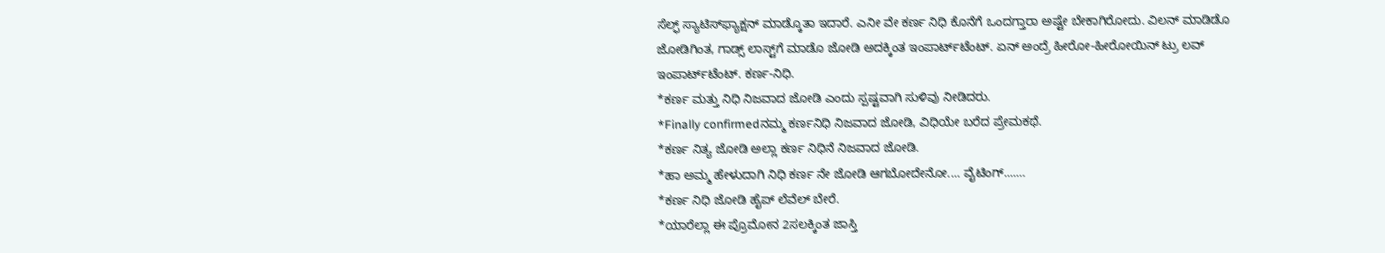ಸೆಲ್ಫ್‌ ಸ್ಯಾಟಿಸ್‌ಫ್ಯಾಕ್ಷನ್ ಮಾಡ್ಕೊತಾ ಇದಾರೆ. ಎನೀ ವೇ ಕರ್ಣ ನಿಧಿ ಕೊನೆಗೆ ಒಂದಗ್ತಾರಾ ಅಷ್ಟೇ ಬೇಕಾಗಿರೋದು. ವಿಲನ್ ಮಾಡಿಡೊ ಜೋಡಿಗಿಂತ, ಗಾಡ್ಸ್‌ ಲಾಸ್ಟ್‌ಗೆ ಮಾಡೊ ಜೋಡಿ ಅದಕ್ಕಿಂತ ಇಂಪಾರ್ಟ್‌ಟೆಂಟ್. ಏನ್‌ ಅಂದ್ರೆ ಹೀರೋ-ಹೀರೋಯಿನ್ ಟ್ರು ಲವ್‌ ಇಂಪಾರ್ಟ್‌ಟೆಂಟ್. ಕರ್ಣ-ನಿಧಿ.
*ಕರ್ಣ ಮತ್ತು ನಿಧಿ ನಿಜವಾದ ಜೋಡಿ ಎಂದು ಸ್ಪಷ್ಟವಾಗಿ ಸುಳಿವು ನೀಡಿದರು.
*Finally confirmedನಮ್ಮ ಕರ್ಣನಿಧಿ ನಿಜವಾದ ಜೋಡಿ, ವಿಧಿಯೇ ಬರೆದ ಪ್ರೇಮಕಥೆ.
*ಕರ್ಣ ನಿತ್ಯ ಜೋಡಿ ಅಲ್ಲಾ ಕರ್ಣ ನಿಧಿನೆ ನಿಜವಾದ ಜೋಡಿ.
*ಹಾ ಅಮ್ಮ ಹೇಳುದಾಗಿ ನಿಧಿ ಕರ್ಣ ನೇ ಜೋಡಿ ಆಗಬೋದೇನೋ.... ವೈಟಿಂಗ್....…
*ಕರ್ಣ ನಿಧಿ ಜೋಡಿ ಹೈಪ್ ಲೆವೆಲ್ ಬೇರೆ.
*ಯಾರೆಲ್ಲಾ ಈ ಪ್ರೊಮೋನ 2ಸಲಕ್ಕಿಂತ ಜಾಸ್ತಿ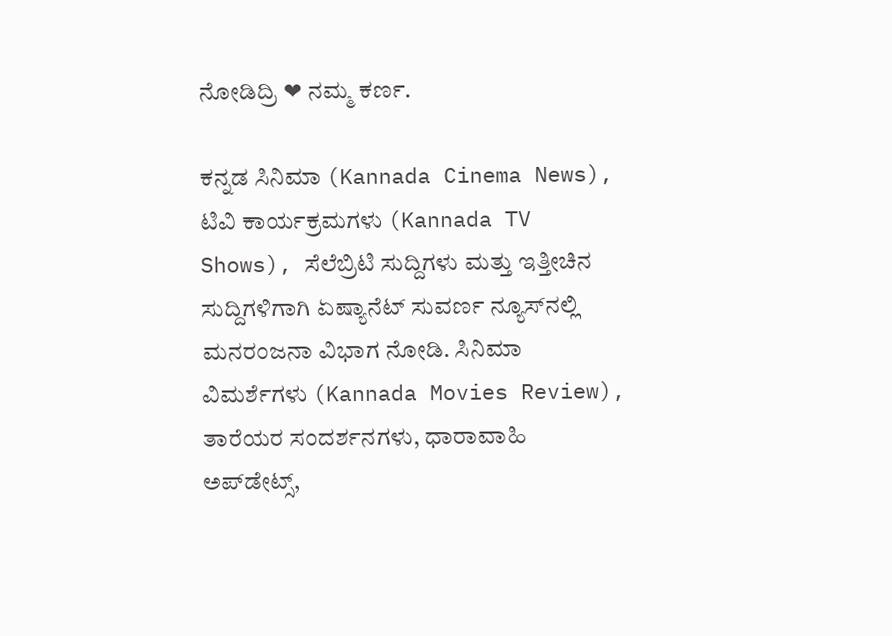ನೋಡಿದ್ರಿ ❤ ನಮ್ಮ ಕರ್ಣ.

ಕನ್ನಡ ಸಿನಿಮಾ (Kannada Cinema News), ಟಿವಿ ಕಾರ್ಯಕ್ರಮಗಳು (Kannada TV Shows), ಸೆಲೆಬ್ರಿಟಿ ಸುದ್ದಿಗಳು ಮತ್ತು ಇತ್ತೀಚಿನ ಸುದ್ದಿಗಳಿಗಾಗಿ ಏಷ್ಯಾನೆಟ್ ಸುವರ್ಣ ನ್ಯೂಸ್‌ನಲ್ಲಿ ಮನರಂಜನಾ ವಿಭಾಗ ನೋಡಿ. ಸಿನಿಮಾ ವಿಮರ್ಶೆಗಳು (Kannada Movies Review), ತಾರೆಯರ ಸಂದರ್ಶನಗಳು, ಧಾರಾವಾಹಿ ಅಪ್‌ಡೇಟ್ಸ್‌,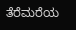ತೆರೆಮರೆಯ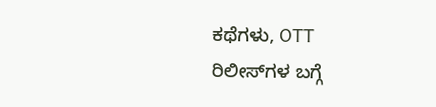ಕಥೆಗಳು, OTT ರಿಲೀಸ್‌ಗಳ ಬಗ್ಗೆ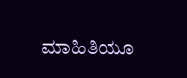ಮಾಹಿತಿಯೂ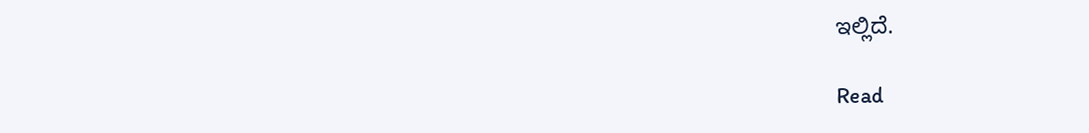ಇಲ್ಲಿದೆ.

Read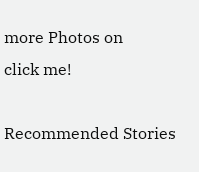more Photos on
click me!

Recommended Stories